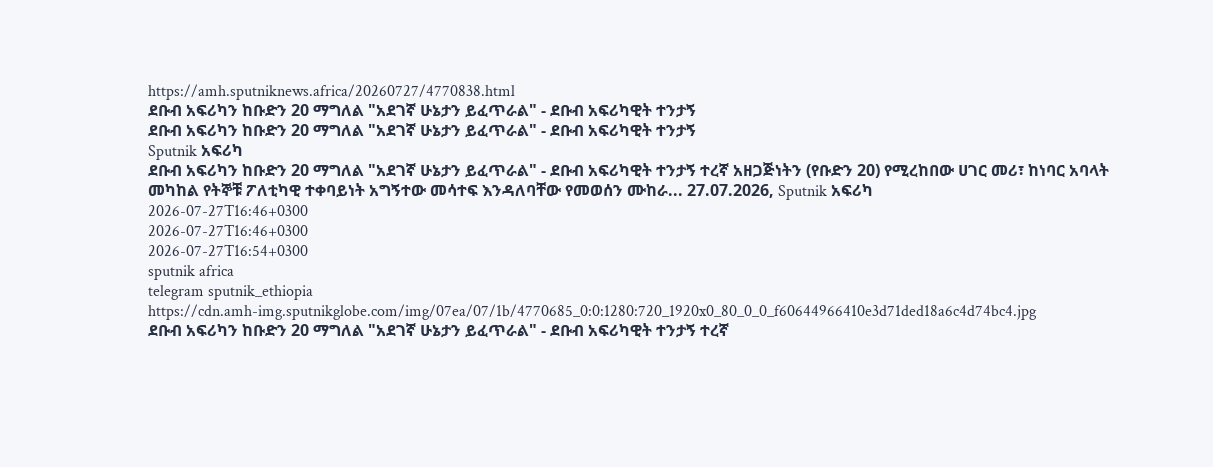https://amh.sputniknews.africa/20260727/4770838.html
ደቡብ አፍሪካን ከቡድን 20 ማግለል "አደገኛ ሁኔታን ይፈጥራል" - ደቡብ አፍሪካዊት ተንታኝ
ደቡብ አፍሪካን ከቡድን 20 ማግለል "አደገኛ ሁኔታን ይፈጥራል" - ደቡብ አፍሪካዊት ተንታኝ
Sputnik አፍሪካ
ደቡብ አፍሪካን ከቡድን 20 ማግለል "አደገኛ ሁኔታን ይፈጥራል" - ደቡብ አፍሪካዊት ተንታኝ ተረኛ አዘጋጅነትን (የቡድን 20) የሚረከበው ሀገር መሪ፣ ከነባር አባላት መካከል የትኞቹ ፖለቲካዊ ተቀባይነት አግኝተው መሳተፍ እንዳለባቸው የመወሰን ሙከራ... 27.07.2026, Sputnik አፍሪካ
2026-07-27T16:46+0300
2026-07-27T16:46+0300
2026-07-27T16:54+0300
sputnik africa
telegram sputnik_ethiopia
https://cdn.amh-img.sputnikglobe.com/img/07ea/07/1b/4770685_0:0:1280:720_1920x0_80_0_0_f60644966410e3d71ded18a6c4d74bc4.jpg
ደቡብ አፍሪካን ከቡድን 20 ማግለል "አደገኛ ሁኔታን ይፈጥራል" - ደቡብ አፍሪካዊት ተንታኝ ተረኛ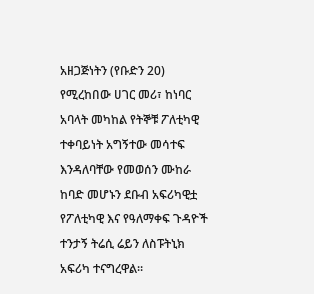አዘጋጅነትን (የቡድን 20) የሚረከበው ሀገር መሪ፣ ከነባር አባላት መካከል የትኞቹ ፖለቲካዊ ተቀባይነት አግኝተው መሳተፍ እንዳለባቸው የመወሰን ሙከራ ከባድ መሆኑን ደቡብ አፍሪካዊቷ የፖለቲካዊ እና የዓለማቀፍ ጉዳዮች ተንታኝ ትሬሲ ሬይን ለስፑትኒክ አፍሪካ ተናግረዋል።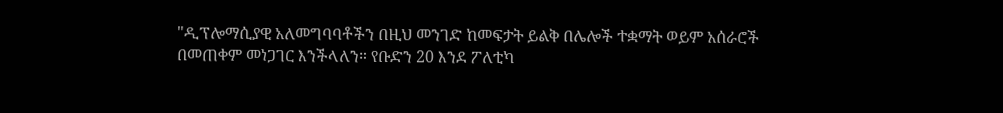"ዲፕሎማሲያዊ አለመግባባቶችን በዚህ መንገድ ከመፍታት ይልቅ በሌሎች ተቋማት ወይም አሰራሮች በመጠቀም መነጋገር እንችላለን። የቡድን 20 እንደ ፖለቲካ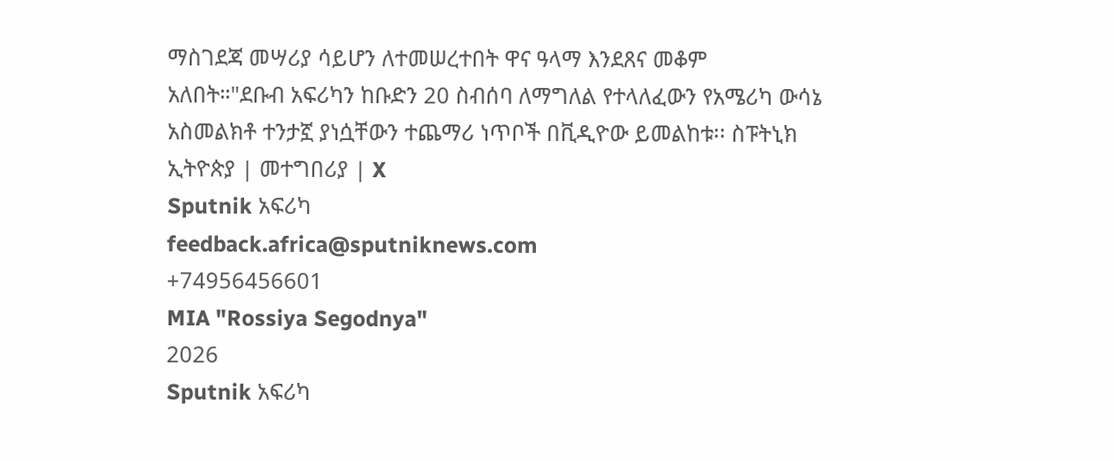ማስገደጃ መሣሪያ ሳይሆን ለተመሠረተበት ዋና ዓላማ እንደጸና መቆም አለበት።"ደቡብ አፍሪካን ከቡድን 20 ስብሰባ ለማግለል የተላለፈውን የአሜሪካ ውሳኔ አስመልክቶ ተንታኟ ያነሷቸውን ተጨማሪ ነጥቦች በቪዲዮው ይመልከቱ፡፡ ስፑትኒክ ኢትዮጵያ | መተግበሪያ | X
Sputnik አፍሪካ
feedback.africa@sputniknews.com
+74956456601
MIA "Rossiya Segodnya"
2026
Sputnik አፍሪካ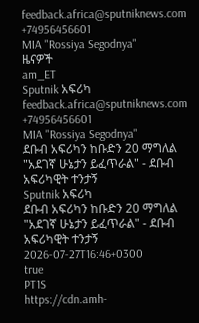feedback.africa@sputniknews.com
+74956456601
MIA "Rossiya Segodnya"
ዜናዎች
am_ET
Sputnik አፍሪካ
feedback.africa@sputniknews.com
+74956456601
MIA "Rossiya Segodnya"
ደቡብ አፍሪካን ከቡድን 20 ማግለል "አደገኛ ሁኔታን ይፈጥራል" - ደቡብ አፍሪካዊት ተንታኝ
Sputnik አፍሪካ
ደቡብ አፍሪካን ከቡድን 20 ማግለል "አደገኛ ሁኔታን ይፈጥራል" - ደቡብ አፍሪካዊት ተንታኝ
2026-07-27T16:46+0300
true
PT1S
https://cdn.amh-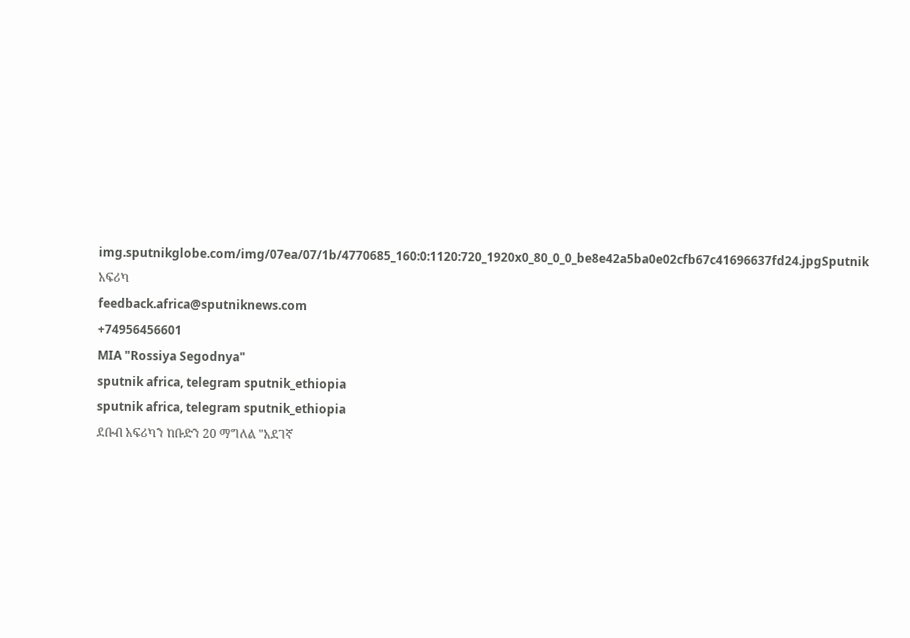img.sputnikglobe.com/img/07ea/07/1b/4770685_160:0:1120:720_1920x0_80_0_0_be8e42a5ba0e02cfb67c41696637fd24.jpgSputnik አፍሪካ
feedback.africa@sputniknews.com
+74956456601
MIA "Rossiya Segodnya"
sputnik africa, telegram sputnik_ethiopia
sputnik africa, telegram sputnik_ethiopia
ደቡብ አፍሪካን ከቡድን 20 ማግለል "አደገኛ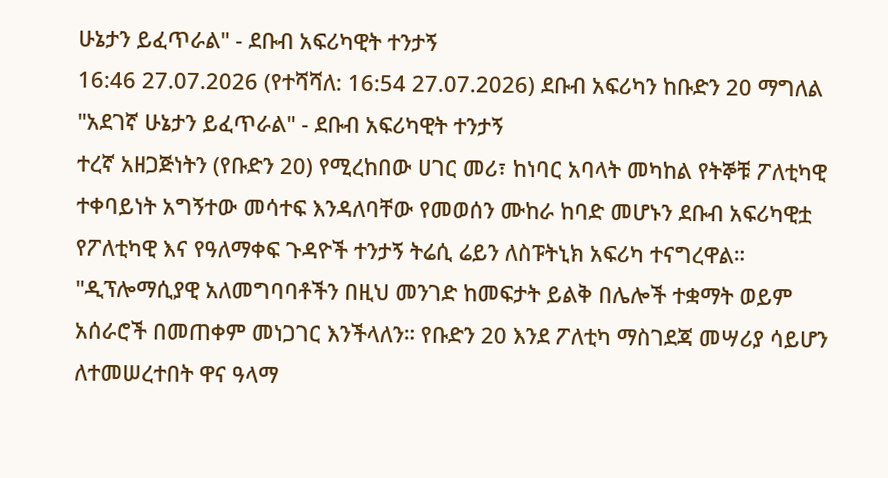ሁኔታን ይፈጥራል" - ደቡብ አፍሪካዊት ተንታኝ
16:46 27.07.2026 (የተሻሻለ: 16:54 27.07.2026) ደቡብ አፍሪካን ከቡድን 20 ማግለል "አደገኛ ሁኔታን ይፈጥራል" - ደቡብ አፍሪካዊት ተንታኝ
ተረኛ አዘጋጅነትን (የቡድን 20) የሚረከበው ሀገር መሪ፣ ከነባር አባላት መካከል የትኞቹ ፖለቲካዊ ተቀባይነት አግኝተው መሳተፍ እንዳለባቸው የመወሰን ሙከራ ከባድ መሆኑን ደቡብ አፍሪካዊቷ የፖለቲካዊ እና የዓለማቀፍ ጉዳዮች ተንታኝ ትሬሲ ሬይን ለስፑትኒክ አፍሪካ ተናግረዋል።
"ዲፕሎማሲያዊ አለመግባባቶችን በዚህ መንገድ ከመፍታት ይልቅ በሌሎች ተቋማት ወይም አሰራሮች በመጠቀም መነጋገር እንችላለን። የቡድን 20 እንደ ፖለቲካ ማስገደጃ መሣሪያ ሳይሆን ለተመሠረተበት ዋና ዓላማ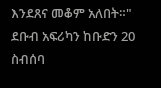እንደጸና መቆም አለበት።"
ደቡብ አፍሪካን ከቡድን 20 ስብሰባ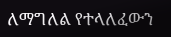ለማግለል የተላለፈውን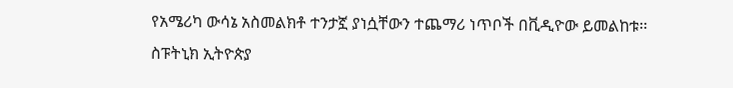የአሜሪካ ውሳኔ አስመልክቶ ተንታኟ ያነሷቸውን ተጨማሪ ነጥቦች በቪዲዮው ይመልከቱ፡፡
ስፑትኒክ ኢትዮጵያ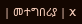| መተግበሪያ | X